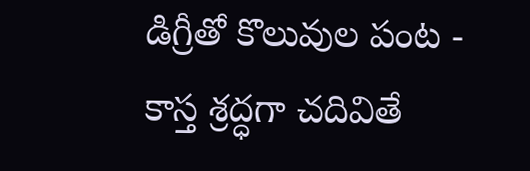డిగ్రీతో కొలువుల పంట - కాస్త శ్రద్ధగా చదివితే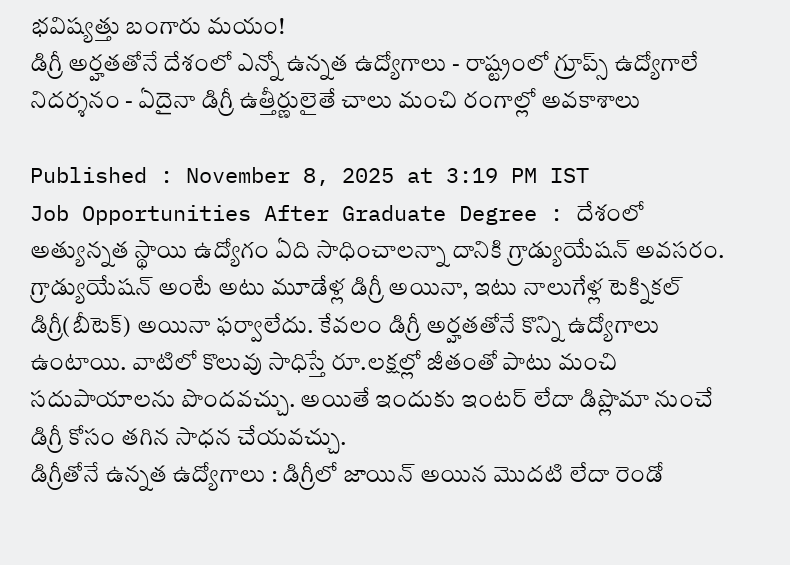భవిష్యత్తు బంగారు మయం!
డిగ్రీ అర్హతతోనే దేశంలో ఎన్నో ఉన్నత ఉద్యోగాలు - రాష్ట్రంలో గ్రూప్స్ ఉద్యోగాలే నిదర్శనం - ఏదైనా డిగ్రీ ఉత్తీర్ణులైతే చాలు మంచి రంగాల్లో అవకాశాలు

Published : November 8, 2025 at 3:19 PM IST
Job Opportunities After Graduate Degree : దేశంలో అత్యున్నత స్థాయి ఉద్యోగం ఏది సాధించాలన్నా దానికి గ్రాడ్యుయేషన్ అవసరం. గ్రాడ్యుయేషన్ అంటే అటు మూడేళ్ల డిగ్రీ అయినా, ఇటు నాలుగేళ్ల టెక్నికల్ డిగ్రీ(బీటెక్) అయినా ఫర్వాలేదు. కేవలం డిగ్రీ అర్హతతోనే కొన్ని ఉద్యోగాలు ఉంటాయి. వాటిలో కొలువు సాధిస్తే రూ.లక్షల్లో జీతంతో పాటు మంచి సదుపాయాలను పొందవచ్చు. అయితే ఇందుకు ఇంటర్ లేదా డిప్లొమా నుంచే డిగ్రీ కోసం తగిన సాధన చేయవచ్చు.
డిగ్రీతోనే ఉన్నత ఉద్యోగాలు : డిగ్రీలో జాయిన్ అయిన మొదటి లేదా రెండో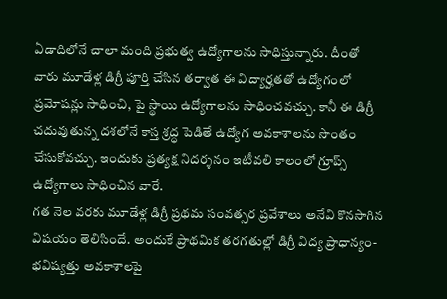ఏడాదిలోనే చాలా మంది ప్రభుత్వ ఉద్యోగాలను సాధిస్తున్నారు. దీంతో వారు మూడేళ్ల డిగ్రీ పూర్తి చేసిన తర్వాత ఈ విద్యార్హతతో ఉద్యోగంలో ప్రమోషన్లు సాధించి, పై స్థాయి ఉద్యోగాలను సాధించవచ్చు. కానీ ఈ డిగ్రీ చదువుతున్న దశలోనే కాస్త శ్రద్ధ పెడితే ఉద్యోగ అవకాశాలను సొంతం చేసుకోవచ్చు. ఇందుకు ప్రత్యక్ష నిదర్శనం ఇటీవలి కాలంలో గ్రూప్స్ ఉద్యోగాలు సాధించిన వారే.
గత నెల వరకు మూడేళ్ల డిగ్రీ ప్రథమ సంవత్సర ప్రవేశాలు అనేవి కొనసాగిన విషయం తెలిసిందే. అందుకే ప్రాథమిక తరగతుల్లో డిగ్రీ విద్య ప్రాధాన్యం-భవిష్యత్తు అవకాశాలపై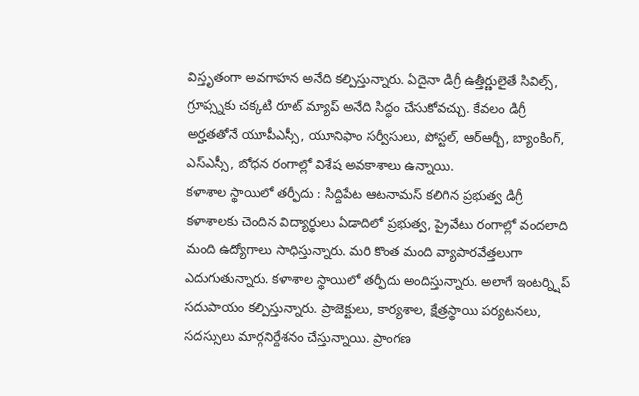విస్తృతంగా అవగాహన అనేది కల్పిస్తున్నారు. ఏదైనా డిగ్రీ ఉత్తీర్ణులైతే సివిల్స్, గ్రూప్స్నకు చక్కటి రూట్ మ్యాప్ అనేది సిద్ధం చేసుకోవచ్చు. కేవలం డిగ్రీ అర్హతతోనే యూపీఎస్సీ, యూనిఫాం సర్వీసులు, పోస్టల్, ఆర్ఆర్బీ, బ్యాంకింగ్, ఎస్ఎస్సీ, బోధన రంగాల్లో విశేష అవకాశాలు ఉన్నాయి.
కళాశాల స్థాయిలో తర్ఫీదు : సిద్దిపేట ఆటనామస్ కలిగిన ప్రభుత్వ డిగ్రీ కళాశాలకు చెందిన విద్యార్థులు ఏడాదిలో ప్రభుత్వ, ప్రైవేటు రంగాల్లో వందలాది మంది ఉద్యోగాలు సాధిస్తున్నారు. మరి కొంత మంది వ్యాపారవేత్తలుగా ఎదుగుతున్నారు. కళాశాల స్థాయిలో తర్ఫీదు అందిస్తున్నారు. అలాగే ఇంటర్న్షిప్ సదుపాయం కల్పిస్తున్నారు. ప్రాజెక్టులు, కార్యశాల, క్షేత్రస్థాయి పర్యటనలు, సదస్సులు మార్గనిర్దేశనం చేస్తున్నాయి. ప్రాంగణ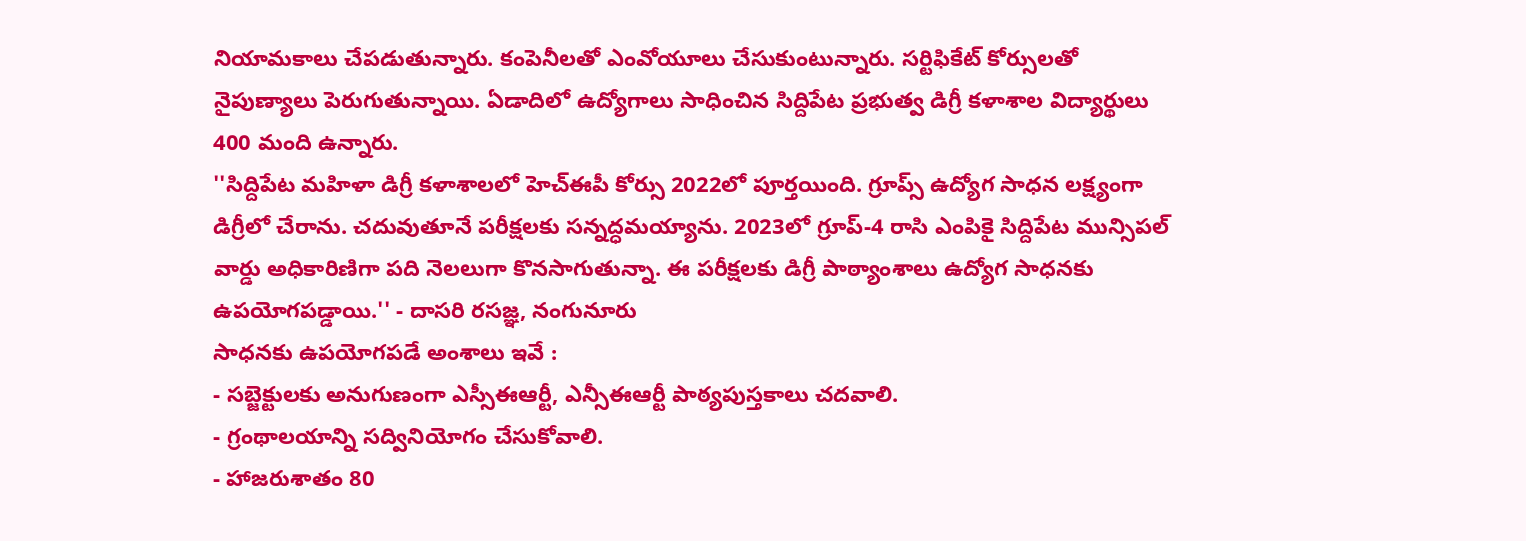నియామకాలు చేపడుతున్నారు. కంపెనీలతో ఎంవోయూలు చేసుకుంటున్నారు. సర్టిఫికేట్ కోర్సులతో నైపుణ్యాలు పెరుగుతున్నాయి. ఏడాదిలో ఉద్యోగాలు సాధించిన సిద్దిపేట ప్రభుత్వ డిగ్రీ కళాశాల విద్యార్థులు 400 మంది ఉన్నారు.
''సిద్దిపేట మహిళా డిగ్రీ కళాశాలలో హెచ్ఈపీ కోర్సు 2022లో పూర్తయింది. గ్రూప్స్ ఉద్యోగ సాధన లక్ష్యంగా డిగ్రీలో చేరాను. చదువుతూనే పరీక్షలకు సన్నద్ధమయ్యాను. 2023లో గ్రూప్-4 రాసి ఎంపికై సిద్దిపేట మున్సిపల్ వార్డు అధికారిణిగా పది నెలలుగా కొనసాగుతున్నా. ఈ పరీక్షలకు డిగ్రీ పాఠ్యాంశాలు ఉద్యోగ సాధనకు ఉపయోగపడ్డాయి.'' - దాసరి రసజ్ఞ, నంగునూరు
సాధనకు ఉపయోగపడే అంశాలు ఇవే :
- సబ్జెక్టులకు అనుగుణంగా ఎస్సీఈఆర్టీ, ఎన్సీఈఆర్టీ పాఠ్యపుస్తకాలు చదవాలి.
- గ్రంథాలయాన్ని సద్వినియోగం చేసుకోవాలి.
- హాజరుశాతం 80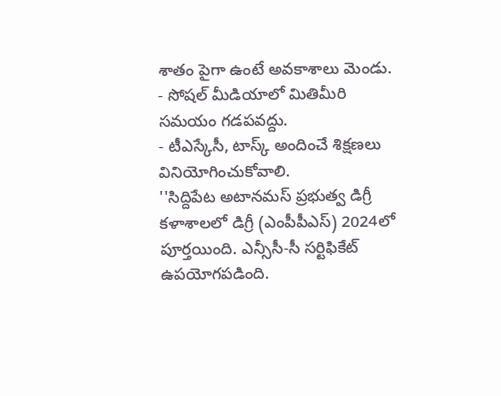శాతం పైగా ఉంటే అవకాశాలు మెండు.
- సోషల్ మీడియాలో మితిమీరి సమయం గడపవద్దు.
- టీఎస్కేసీ, టాస్క్ అందించే శిక్షణలు వినియోగించుకోవాలి.
''సిద్దిపేట అటానమస్ ప్రభుత్వ డిగ్రీ కళాశాలలో డిగ్రీ (ఎంపీపీఎస్) 2024లో పూర్తయింది. ఎన్సీసీ-సీ సర్టిఫికేట్ ఉపయోగపడింది.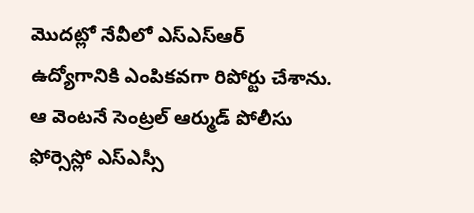మొదట్లో నేవీలో ఎస్ఎస్ఆర్ ఉద్యోగానికి ఎంపికవగా రిపోర్టు చేశాను. ఆ వెంటనే సెంట్రల్ ఆర్ముడ్ పోలీసు ఫోర్సెస్లో ఎస్ఎస్సీ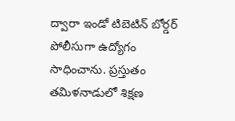ద్వారా ఇండో టిబెటిన్ బోర్డర్ పోలీసుగా ఉద్యోగం సాధించాను. ప్రస్తుతం తమిళనాడులో శిక్షణ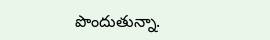పొందుతున్నా.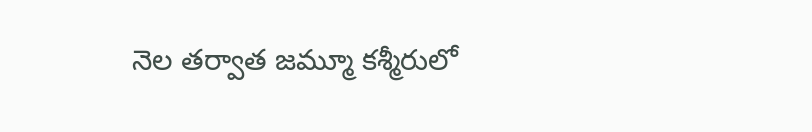నెల తర్వాత జమ్మూ కశ్మీరులో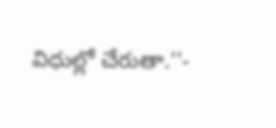విధుల్లో చేరుతా.''-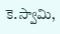కె.స్వామి,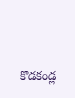కొడకండ్ల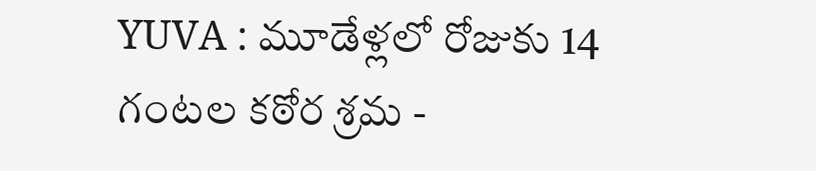YUVA : మూడేళ్లలో రోజుకు 14 గంటల కఠోర శ్రమ -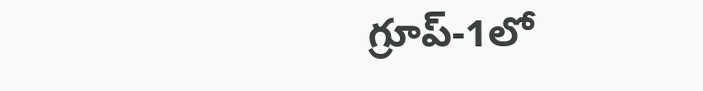గ్రూప్-1లో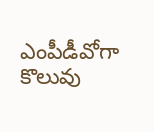ఎంపీడీవోగా కొలువు